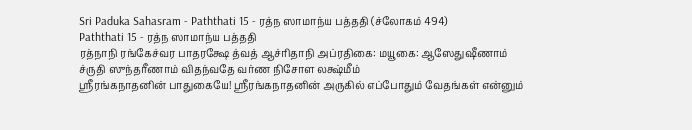Sri Paduka Sahasram - Paththati 15 - ரத்ந ஸாமாந்ய பத்ததி (ச்லோகம் 494)
Paththati 15 - ரத்ந ஸாமாந்ய பத்ததி
ரத்நாநி ரங்கேச்வர பாதரக்ஷே த்வத் ஆச்ரிதாநி அப்ரதிகை: மயூகை: ஆஸேதுஷீணாம் ச்ருதி ஸுந்தரீணாம் விதந்வதே வர்ண நிசோள லக்ஷ்மீம்
ஸ்ரீரங்கநாதனின் பாதுகையே! ஸ்ரீரங்கநாதனின் அருகில் எப்போதும் வேதங்கள் என்னும்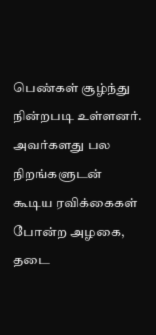பெண்கள் சூழ்ந்து நின்றபடி உள்ளனர். அவர்களது பல நிறங்களுடன் கூடிய ரவிக்கைகள் போன்ற அழகை, தடை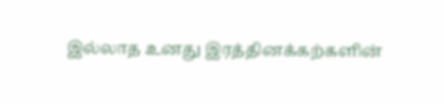இல்லாத உனது இரத்தினக்கற்களின்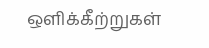ஒளிக்கீற்றுகள்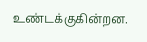உண்டக்குகின்றன.